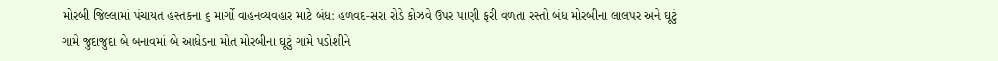મોરબી જિલ્લામાં પંચાયત હસ્તકના ૬ માર્ગો વાહનવ્યવહાર માટે બંધ: હળવદ-સરા રોડે કોઝવે ઉપર પાણી ફરી વળતા રસ્તો બંધ મોરબીના લાલપર અને ઘૂટું ગામે જુદાજુદા બે બનાવમાં બે આધેડના મોત મોરબીના ઘૂટું ગામે પડોશીને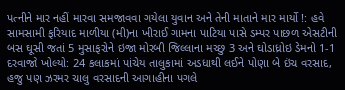પત્નીને માર નહીં મારવા સમજાવવા ગયેલા યુવાન અને તેની માતાને માર માર્યો !: હવે સામસામી ફરિયાદ માળીયા (મી)ના ખીરાઈ ગામના પાટિયા પાસે ડમ્પર પાછળ એસટીની બસ ઘૂસી જતાં 5 મુસાફરોને ઇજા મોરબી જિલ્લાના મચ્છુ 3 અને ઘોડાધ્રોઇ ડેમનો 1-1 દરવાજો ખોલ્યો: 24 કલાકમાં પાંચેય તાલુકામાં અડધાથી લઈને પોણા બે ઇંચ વરસાદ, હજુ પણ ઝરમર ચાલુ વરસાદની આગાહીના પગલે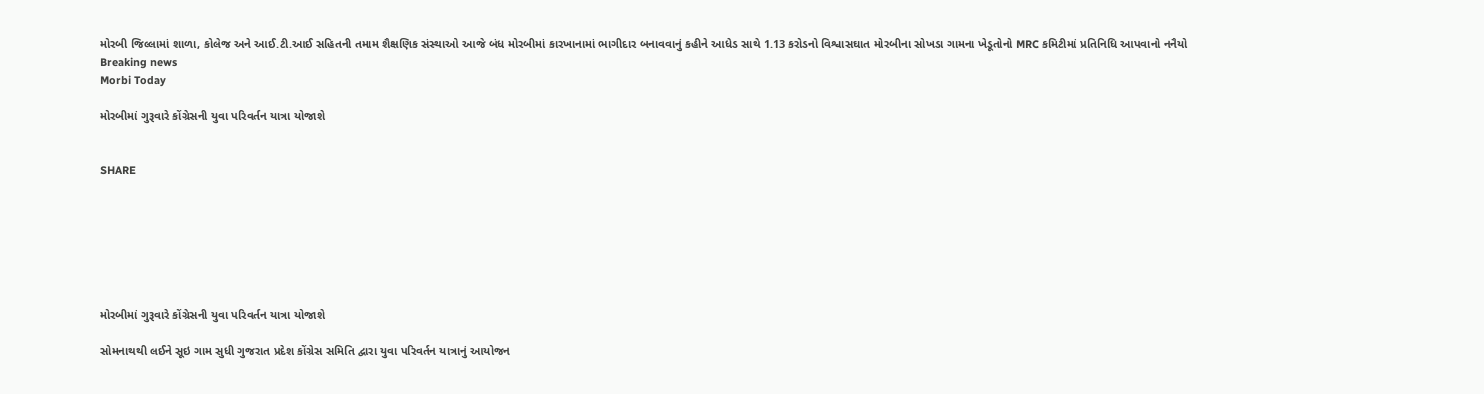મોરબી જિલ્લામાં શાળા, કોલેજ અને આઈ.ટી.આઈ સહિતની તમામ શૈક્ષણિક સંસ્થાઓ આજે બંધ મોરબીમાં કારખાનામાં ભાગીદાર બનાવવાનું કહીને આધેડ સાથે 1.13 કરોડનો વિશ્વાસઘાત મોરબીના સોખડા ગામના ખેડૂતોનો MRC કમિટીમાં પ્રતિનિધિ આપવાનો નનૈયો
Breaking news
Morbi Today

મોરબીમાં ગુરૂવારે કોંગ્રેસની યુવા પરિવર્તન યાત્રા યોજાશે


SHARE







મોરબીમાં ગુરૂવારે કોંગ્રેસની યુવા પરિવર્તન યાત્રા યોજાશે

સોમનાથથી લઈને સૂઇ ગામ સુધી ગુજરાત પ્રદેશ કોંગ્રેસ સમિતિ દ્વારા યુવા પરિવર્તન યાત્રાનું આયોજન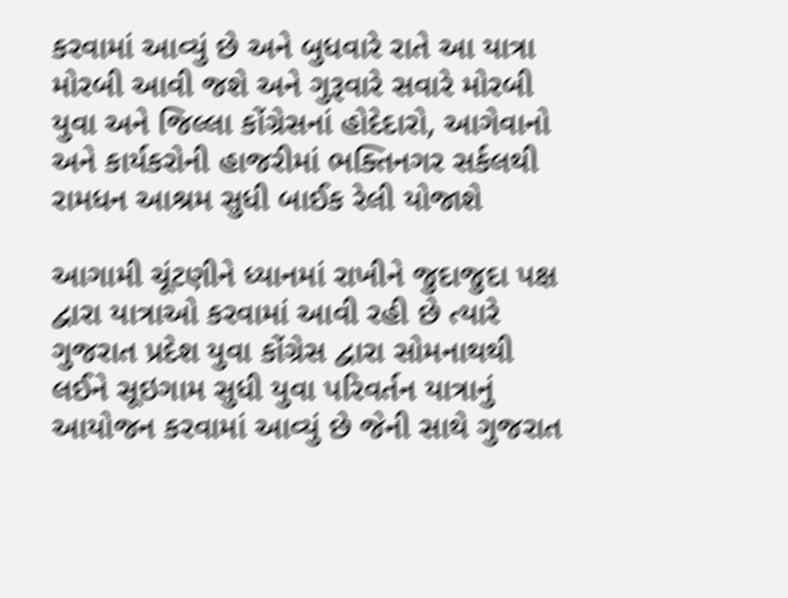કરવામાં આવ્યું છે અને બુધવારે રાતે આ યાત્રા મોરબી આવી જશે અને ગુરૂવારે સવારે મોરબી યુવા અને જિલ્લા કોંગ્રેસનાં હોદેદારો, આગેવાનો અને કાર્યકરોની હાજરીમાં ભક્તિનગર સર્કલથી રામધન આશ્રમ સુધી બાઈક રેલી યોજાશે

આગામી ચૂંટણીને ધ્યાનમાં રાખીને જુદાજુદા પક્ષ દ્વારા યાત્રાઓ કરવામાં આવી રહી છે ત્યારે ગુજરાત પ્રદેશ યુવા કોંગ્રેસ દ્વારા સોમનાથથી લઈને સૂઇગામ સુધી યુવા પરિવર્તન યાત્રાનું આયોજન કરવામાં આવ્યું છે જેની સાથે ગુજરાત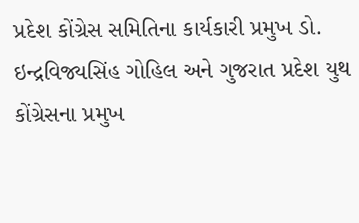પ્રદેશ કોંગ્રેસ સમિતિના કાર્યકારી પ્રમુખ ડો. ઇન્દ્રવિજ્યસિંહ ગોહિલ અને ગુજરાત પ્રદેશ યુથ કોંગ્રેસના પ્રમુખ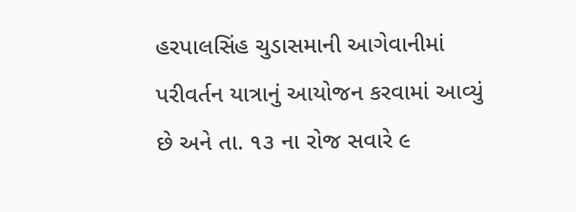હરપાલસિંહ ચુડાસમાની આગેવાનીમાં પરીવર્તન યાત્રાનું આયોજન કરવામાં આવ્યું છે અને તા. ૧૩ ના રોજ સવારે ૯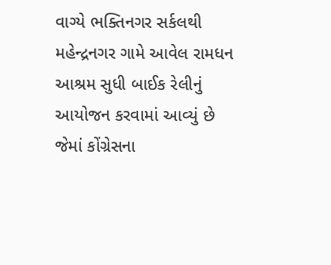વાગ્યે ભક્તિનગર સર્કલથી મહેન્દ્રનગર ગામે આવેલ રામધન આશ્રમ સુધી બાઈક રેલીનું આયોજન કરવામાં આવ્યું છે જેમાં કોંગ્રેસના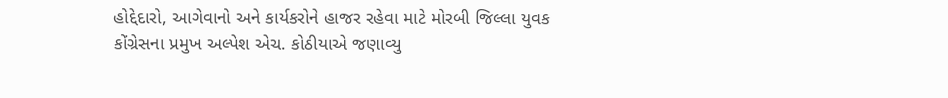હોદ્દેદારો, આગેવાનો અને કાર્યકરોને હાજર રહેવા માટે મોરબી જિલ્લા યુવક કોંગ્રેસના પ્રમુખ અલ્પેશ એચ. કોઠીયાએ જણાવ્યુ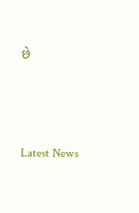છે






Latest News